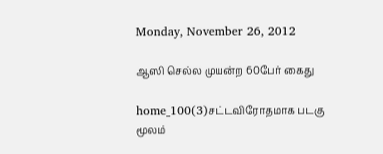Monday, November 26, 2012

ஆஸி செல்ல முயன்ற 60பேர் கைது

home_100(3)சட்டவிரோதமாக படகு மூலம்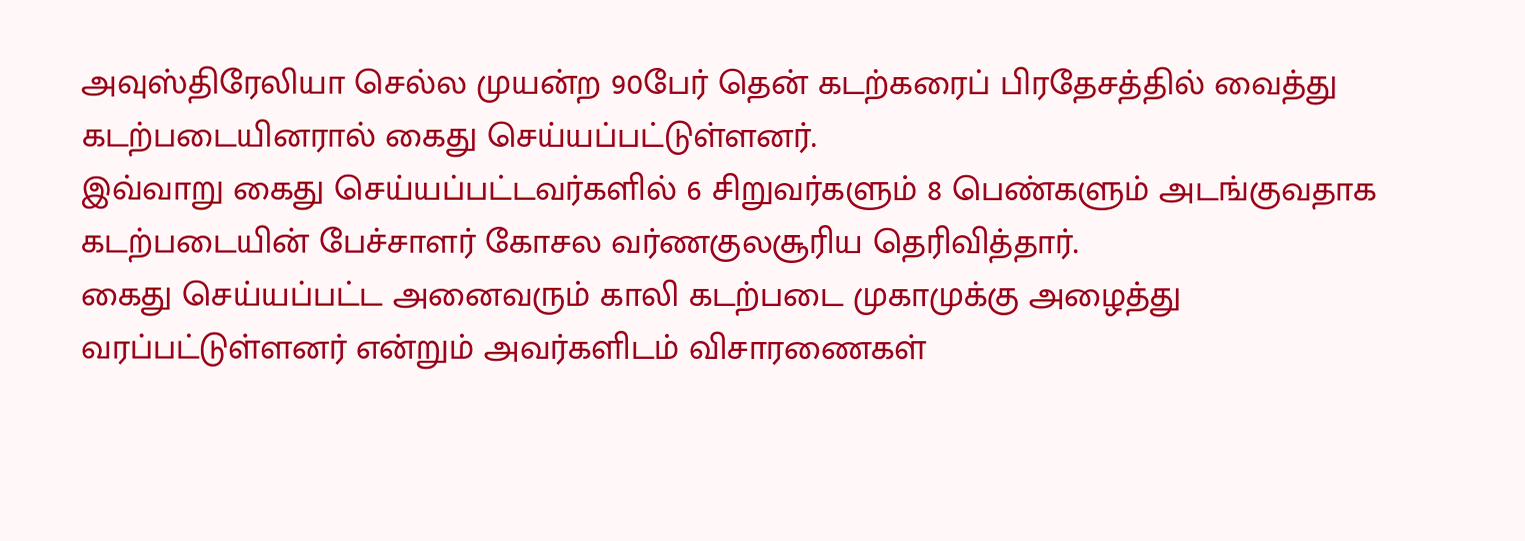அவுஸ்திரேலியா செல்ல முயன்ற 90பேர் தென் கடற்கரைப் பிரதேசத்தில் வைத்து கடற்படையினரால் கைது செய்யப்பட்டுள்ளனர்.
இவ்வாறு கைது செய்யப்பட்டவர்களில் 6 சிறுவர்களும் 8 பெண்களும் அடங்குவதாக கடற்படையின் பேச்சாளர் கோசல வர்ணகுலசூரிய தெரிவித்தார்.
கைது செய்யப்பட்ட அனைவரும் காலி கடற்படை முகாமுக்கு அழைத்து வரப்பட்டுள்ளனர் என்றும் அவர்களிடம் விசாரணைகள்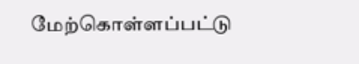மேற்கொள்ளப்பட்டு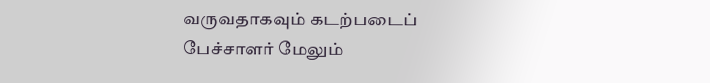வருவதாகவும் கடற்படைப் பேச்சாளர் மேலும்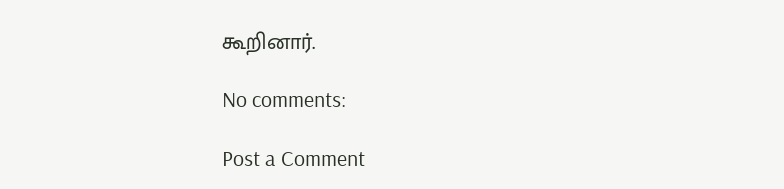கூறினார்.

No comments:

Post a Comment